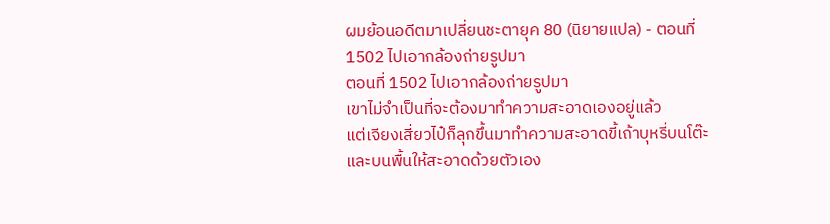ผมย้อนอดีตมาเปลี่ยนชะตายุค 80 (นิยายแปล) - ตอนที่ 1502 ไปเอากล้องถ่ายรูปมา
ตอนที่ 1502 ไปเอากล้องถ่ายรูปมา
เขาไม่จำเป็นที่จะต้องมาทำความสะอาดเองอยู่แล้ว
แต่เจียงเสี่ยวไป๋ก็ลุกขึ้นมาทำความสะอาดขี้เถ้าบุหรี่บนโต๊ะและบนพื้นให้สะอาดด้วยตัวเอง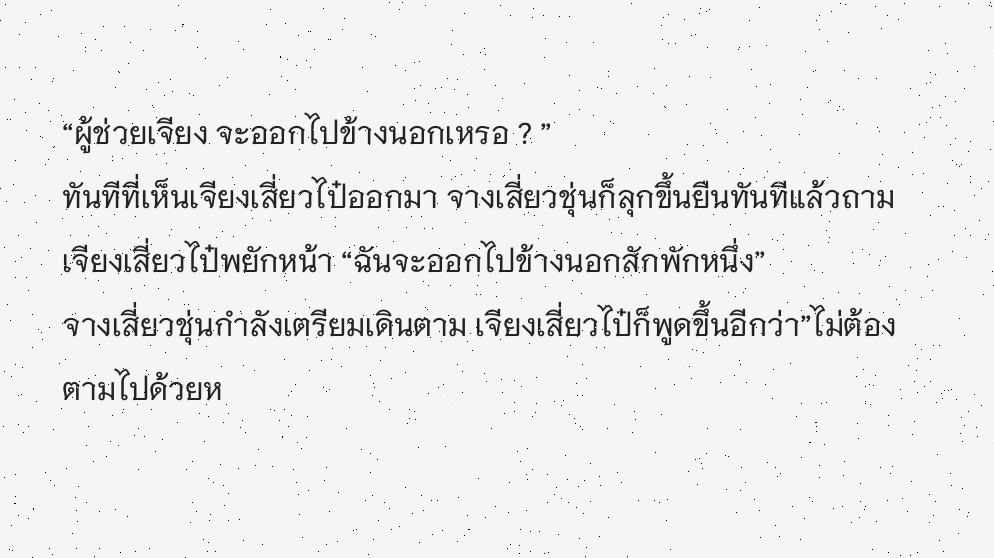“ผู้ช่วยเจียง จะออกไปข้างนอกเหรอ ? ”
ทันทีที่เห็นเจียงเสี่ยวไป๋ออกมา จางเสี่ยวชุ่นก็ลุกขึ้นยืนทันทีแล้วถาม
เจียงเสี่ยวไป๋พยักหน้า “ฉันจะออกไปข้างนอกสักพักหนึ่ง”
จางเสี่ยวชุ่นกำลังเตรียมเดินตาม เจียงเสี่ยวไป๋ก็พูดขึ้นอีกว่า”ไม่ต้องตามไปด้วยห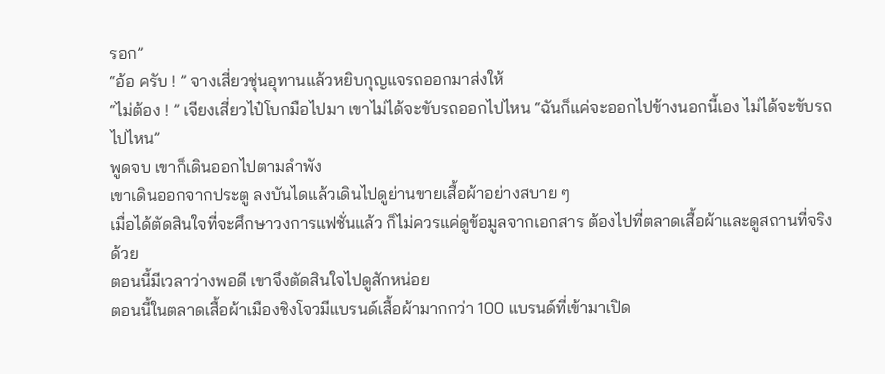รอก”
“อ้อ ครับ ! ” จางเสี่ยวชุ่นอุทานแล้วหยิบกุญแจรถออกมาส่งให้
“ไม่ต้อง ! ” เจียงเสี่ยวไป๋โบกมือไปมา เขาไม่ได้จะขับรถออกไปไหน “ฉันก็แค่จะออกไปข้างนอกนี้เอง ไม่ได้จะขับรถไปไหน”
พูดจบ เขาก็เดินออกไปตามลำพัง
เขาเดินออกจากประตู ลงบันไดแล้วเดินไปดูย่านขายเสื้อผ้าอย่างสบาย ๆ
เมื่อได้ตัดสินใจที่จะศึกษาวงการแฟชั่นแล้ว ก็ไม่ควรแค่ดูข้อมูลจากเอกสาร ต้องไปที่ตลาดเสื้อผ้าและดูสถานที่จริงด้วย
ตอนนี้มีเวลาว่างพอดี เขาจึงตัดสินใจไปดูสักหน่อย
ตอนนี้ในตลาดเสื้อผ้าเมืองชิงโจวมีแบรนด์เสื้อผ้ามากกว่า 100 แบรนด์ที่เข้ามาเปิด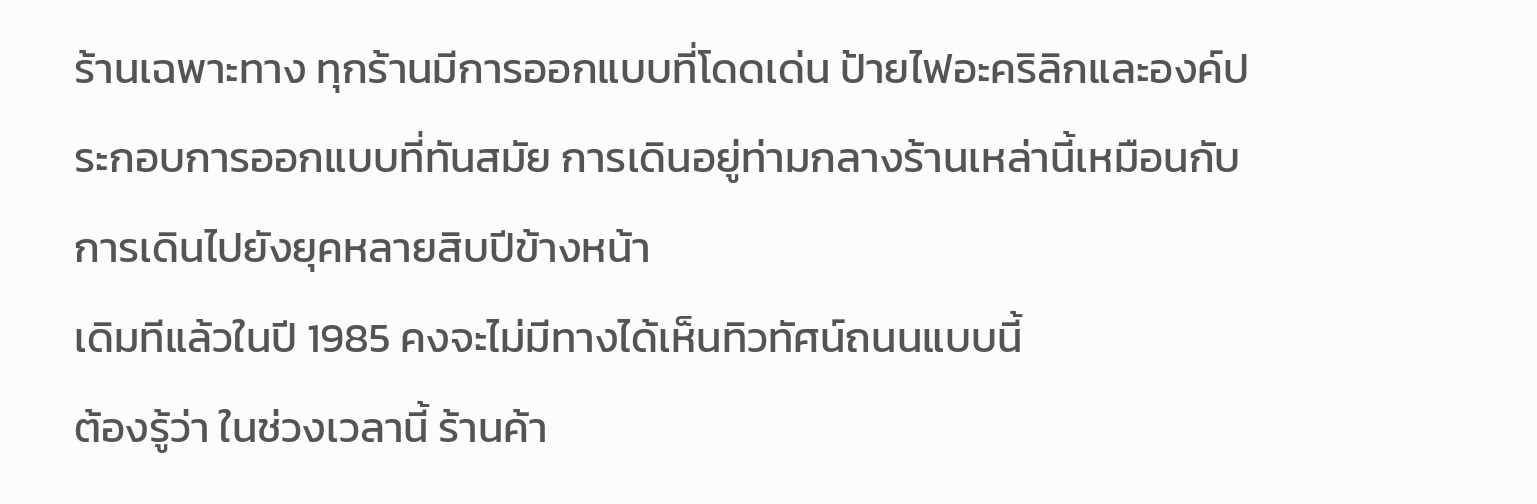ร้านเฉพาะทาง ทุกร้านมีการออกแบบที่โดดเด่น ป้ายไฟอะคริลิกและองค์ประกอบการออกแบบที่ทันสมัย การเดินอยู่ท่ามกลางร้านเหล่านี้เหมือนกับการเดินไปยังยุคหลายสิบปีข้างหน้า
เดิมทีแล้วในปี 1985 คงจะไม่มีทางได้เห็นทิวทัศน์ถนนแบบนี้
ต้องรู้ว่า ในช่วงเวลานี้ ร้านค้า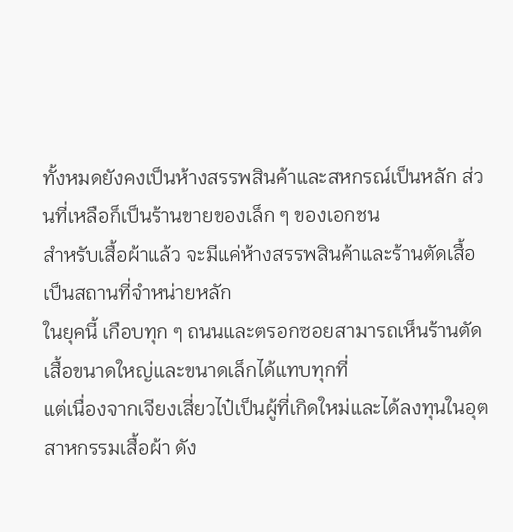ทั้งหมดยังคงเป็นห้างสรรพสินค้าและสหกรณ์เป็นหลัก ส่วนที่เหลือก็เป็นร้านขายของเล็ก ๆ ของเอกชน
สำหรับเสื้อผ้าแล้ว จะมีแค่ห้างสรรพสินค้าและร้านตัดเสื้อเป็นสถานที่จำหน่ายหลัก
ในยุคนี้ เกือบทุก ๆ ถนนและตรอกซอยสามารถเห็นร้านตัดเสื้อขนาดใหญ่และขนาดเล็กได้แทบทุกที่
แต่เนื่องจากเจียงเสี่ยวไป๋เป็นผู้ที่เกิดใหม่และได้ลงทุนในอุตสาหกรรมเสื้อผ้า ดัง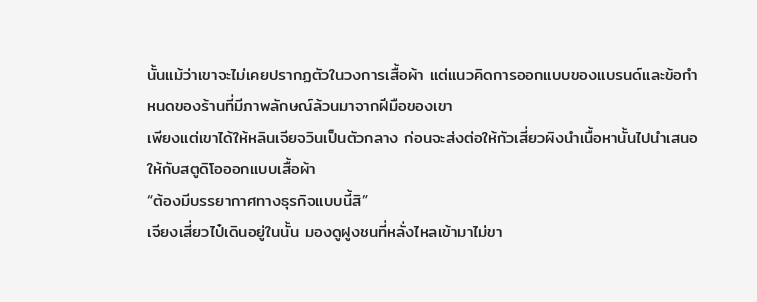นั้นแม้ว่าเขาจะไม่เคยปรากฏตัวในวงการเสื้อผ้า แต่แนวคิดการออกแบบของแบรนด์และข้อกำหนดของร้านที่มีภาพลักษณ์ล้วนมาจากฝีมือของเขา
เพียงแต่เขาได้ให้หลินเจียจวินเป็นตัวกลาง ก่อนจะส่งต่อให้กัวเสี่ยวผิงนำเนื้อหานั้นไปนำเสนอให้กับสตูดิโอออกแบบเสื้อผ้า
“ต้องมีบรรยากาศทางธุรกิจแบบนี้สิ”
เจียงเสี่ยวไป๋เดินอยู่ในนั้น มองดูฝูงชนที่หลั่งไหลเข้ามาไม่ขา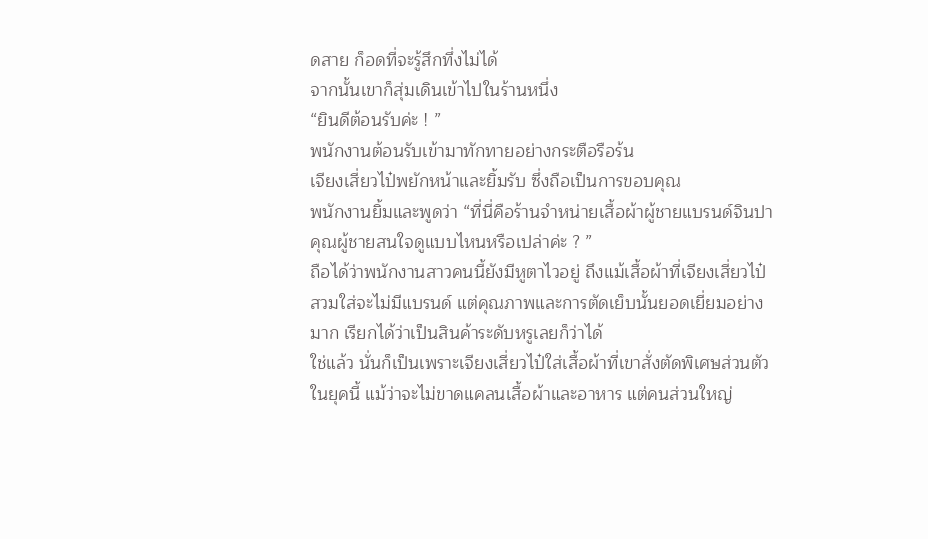ดสาย ก็อดที่จะรู้สึกทึ่งไม่ได้
จากนั้นเขาก็สุ่มเดินเข้าไปในร้านหนึ่ง
“ยินดีต้อนรับค่ะ ! ”
พนักงานต้อนรับเข้ามาทักทายอย่างกระตือรือร้น
เจียงเสี่ยวไป๋พยักหน้าและยิ้มรับ ซึ่งถือเป็นการขอบคุณ
พนักงานยิ้มและพูดว่า “ที่นี่คือร้านจำหน่ายเสื้อผ้าผู้ชายแบรนด์จินปา คุณผู้ชายสนใจดูแบบไหนหรือเปล่าค่ะ ? ”
ถือได้ว่าพนักงานสาวคนนี้ยังมีหูตาไวอยู่ ถึงแม้เสื้อผ้าที่เจียงเสี่ยวไป๋สวมใส่จะไม่มีแบรนด์ แต่คุณภาพและการตัดเย็บนั้นยอดเยี่ยมอย่างมาก เรียกได้ว่าเป็นสินค้าระดับหรูเลยก็ว่าได้
ใช่แล้ว นั่นก็เป็นเพราะเจียงเสี่ยวไป๋ใส่เสื้อผ้าที่เขาสั่งตัดพิเศษส่วนตัว
ในยุคนี้ แม้ว่าจะไม่ขาดแคลนเสื้อผ้าและอาหาร แต่คนส่วนใหญ่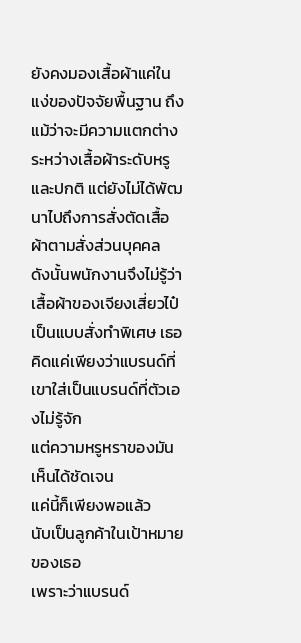ยังคงมองเสื้อผ้าแค่ในแง่ของปัจจัยพื้นฐาน ถึงแม้ว่าจะมีความแตกต่างระหว่างเสื้อผ้าระดับหรูและปกติ แต่ยังไม่ได้พัฒนาไปถึงการสั่งตัดเสื้อผ้าตามสั่งส่วนบุคคล
ดังนั้นพนักงานจึงไม่รู้ว่าเสื้อผ้าของเจียงเสี่ยวไป๋เป็นแบบสั่งทำพิเศษ เธอคิดแค่เพียงว่าแบรนด์ที่เขาใส่เป็นแบรนด์ที่ตัวเองไม่รู้จัก
แต่ความหรูหราของมันเห็นได้ชัดเจน
แค่นี้ก็เพียงพอแล้ว
นับเป็นลูกค้าในเป้าหมายของเธอ
เพราะว่าแบรนด์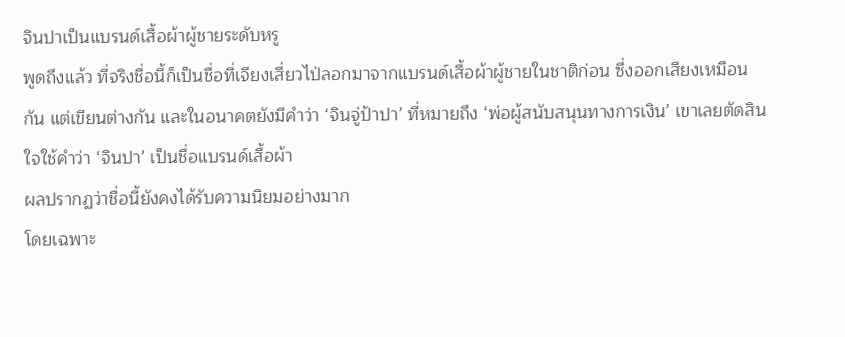จินปาเป็นแบรนด์เสื้อผ้าผู้ชายระดับหรู
พูดถึงแล้ว ที่จริงชื่อนี้ก็เป็นชื่อที่เจียงเสี่ยวไป่ลอกมาจากแบรนด์เสื้อผ้าผู้ชายในชาติก่อน ซึ่งออกเสียงเหมือนกัน แต่เขียนต่างกัน และในอนาคตยังมีคำว่า ‘จินจู่ป้าปา’ ที่หมายถึง ‘พ่อผู้สนับสนุนทางการเงิน’ เขาเลยตัดสินใจใช้คำว่า ‘จินปา’ เป็นชื่อแบรนด์เสื้อผ้า
ผลปรากฏว่าชื่อนี้ยังคงได้รับความนิยมอย่างมาก
โดยเฉพาะ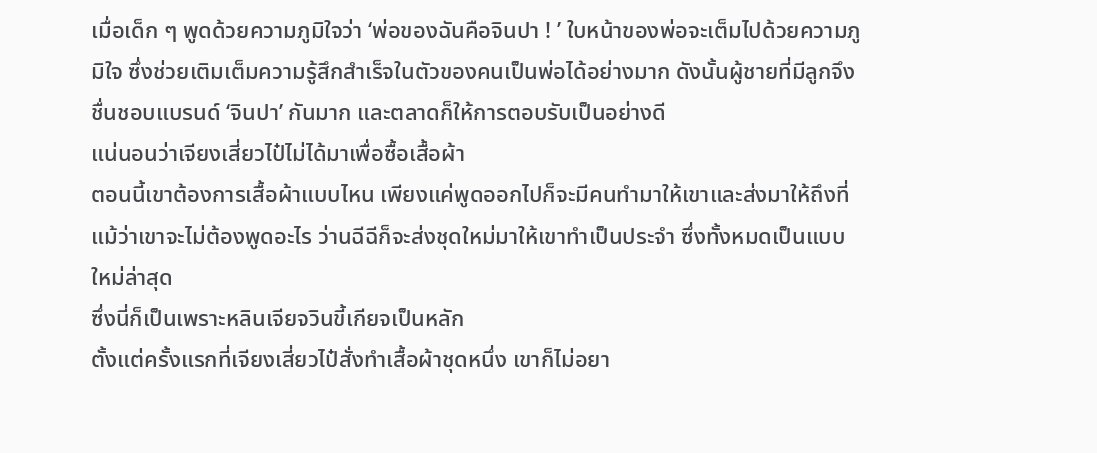เมื่อเด็ก ๆ พูดด้วยความภูมิใจว่า ‘พ่อของฉันคือจินปา ! ’ ใบหน้าของพ่อจะเต็มไปด้วยความภูมิใจ ซึ่งช่วยเติมเต็มความรู้สึกสำเร็จในตัวของคนเป็นพ่อได้อย่างมาก ดังนั้นผู้ชายที่มีลูกจึงชื่นชอบแบรนด์ ‘จินปา’ กันมาก และตลาดก็ให้การตอบรับเป็นอย่างดี
แน่นอนว่าเจียงเสี่ยวไป๋ไม่ได้มาเพื่อซื้อเสื้อผ้า
ตอนนี้เขาต้องการเสื้อผ้าแบบไหน เพียงแค่พูดออกไปก็จะมีคนทำมาให้เขาและส่งมาให้ถึงที่
แม้ว่าเขาจะไม่ต้องพูดอะไร ว่านฉีฉีก็จะส่งชุดใหม่มาให้เขาทำเป็นประจำ ซึ่งทั้งหมดเป็นแบบใหม่ล่าสุด
ซึ่งนี่ก็เป็นเพราะหลินเจียจวินขี้เกียจเป็นหลัก
ตั้งแต่ครั้งแรกที่เจียงเสี่ยวไป๋สั่งทำเสื้อผ้าชุดหนึ่ง เขาก็ไม่อยา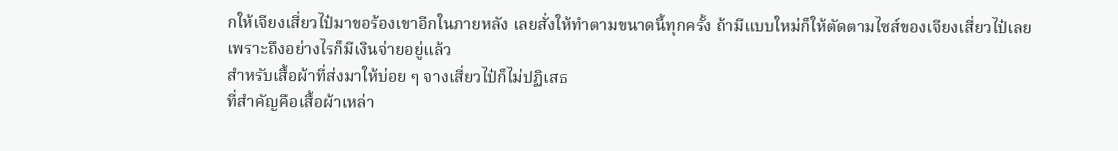กให้เจียงเสี่ยวไป๋มาขอร้องเขาอีกในภายหลัง เลยสั่งให้ทำตามขนาดนี้ทุกครั้ง ถ้ามีแบบใหม่ก็ให้ตัดตามไซส์ของเจียงเสี่ยวไป๋เลย
เพราะถึงอย่างไรก็มีเงินจ่ายอยู่แล้ว
สำหรับเสื้อผ้าที่ส่งมาให้บ่อย ๆ จางเสี่ยวไป๋ก็ไม่ปฏิเสธ
ที่สำคัญคือเสื้อผ้าเหล่า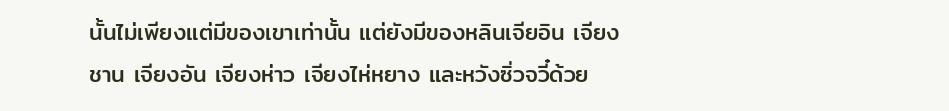นั้นไม่เพียงแต่มีของเขาเท่านั้น แต่ยังมีของหลินเจียอิน เจียงชาน เจียงอัน เจียงห่าว เจียงไห่หยาง และหวังซิ่วจวี๋ด้วย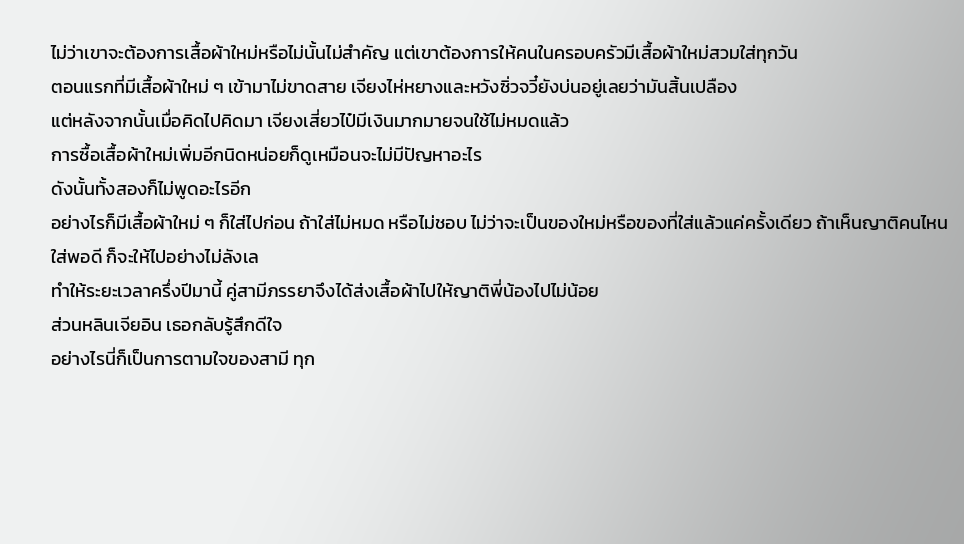ไม่ว่าเขาจะต้องการเสื้อผ้าใหม่หรือไม่นั้นไม่สำคัญ แต่เขาต้องการให้คนในครอบครัวมีเสื้อผ้าใหม่สวมใส่ทุกวัน
ตอนแรกที่มีเสื้อผ้าใหม่ ๆ เข้ามาไม่ขาดสาย เจียงไห่หยางและหวังซิ่วจวี๋ยังบ่นอยู่เลยว่ามันสิ้นเปลือง
แต่หลังจากนั้นเมื่อคิดไปคิดมา เจียงเสี่ยวไป๋มีเงินมากมายจนใช้ไม่หมดแล้ว
การซื้อเสื้อผ้าใหม่เพิ่มอีกนิดหน่อยก็ดูเหมือนจะไม่มีปัญหาอะไร
ดังนั้นทั้งสองก็ไม่พูดอะไรอีก
อย่างไรก็มีเสื้อผ้าใหม่ ๆ ก็ใส่ไปก่อน ถ้าใส่ไม่หมด หรือไม่ชอบ ไม่ว่าจะเป็นของใหม่หรือของที่ใส่แล้วแค่ครั้งเดียว ถ้าเห็นญาติคนไหนใส่พอดี ก็จะให้ไปอย่างไม่ลังเล
ทำให้ระยะเวลาครึ่งปีมานี้ คู่สามีภรรยาจึงได้ส่งเสื้อผ้าไปให้ญาติพี่น้องไปไม่น้อย
ส่วนหลินเจียอิน เธอกลับรู้สึกดีใจ
อย่างไรนี่ก็เป็นการตามใจของสามี ทุก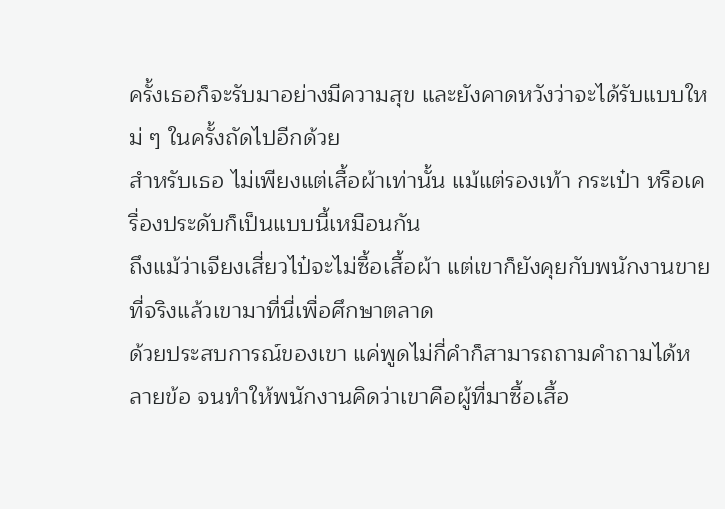ครั้งเธอก็จะรับมาอย่างมีความสุข และยังคาดหวังว่าจะได้รับแบบใหม่ ๆ ในครั้งถัดไปอีกด้วย
สำหรับเธอ ไม่เพียงแต่เสื้อผ้าเท่านั้น แม้แต่รองเท้า กระเป๋า หรือเครื่องประดับก็เป็นแบบนี้เหมือนกัน
ถึงแม้ว่าเจียงเสี่ยวไป๋จะไม่ซื้อเสื้อผ้า แต่เขาก็ยังคุยกับพนักงานขาย
ที่จริงแล้วเขามาที่นี่เพื่อศึกษาตลาด
ด้วยประสบการณ์ของเขา แค่พูดไม่กี่คำก็สามารถถามคำถามได้หลายข้อ จนทำให้พนักงานคิดว่าเขาคือผู้ที่มาซื้อเสื้อ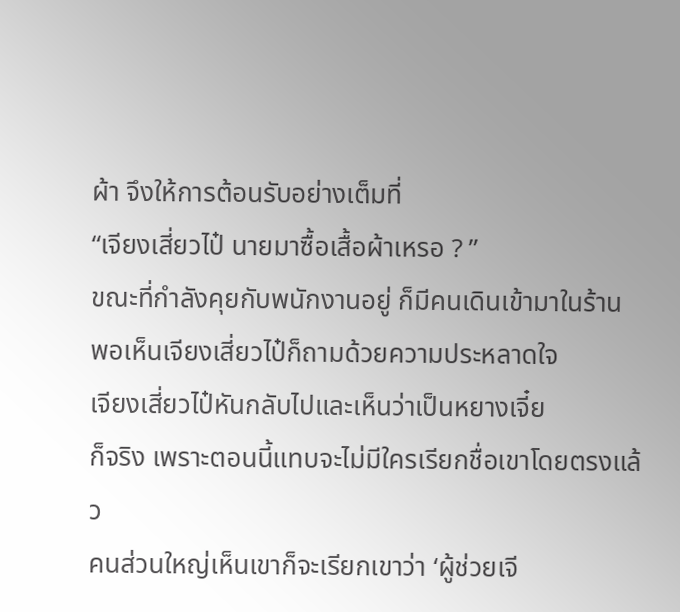ผ้า จึงให้การต้อนรับอย่างเต็มที่
“เจียงเสี่ยวไป๋ นายมาซื้อเสื้อผ้าเหรอ ? ”
ขณะที่กำลังคุยกับพนักงานอยู่ ก็มีคนเดินเข้ามาในร้าน พอเห็นเจียงเสี่ยวไป๋ก็ถามด้วยความประหลาดใจ
เจียงเสี่ยวไป๋หันกลับไปและเห็นว่าเป็นหยางเจี๋ย
ก็จริง เพราะตอนนี้แทบจะไม่มีใครเรียกชื่อเขาโดยตรงแล้ว
คนส่วนใหญ่เห็นเขาก็จะเรียกเขาว่า ‘ผู้ช่วยเจี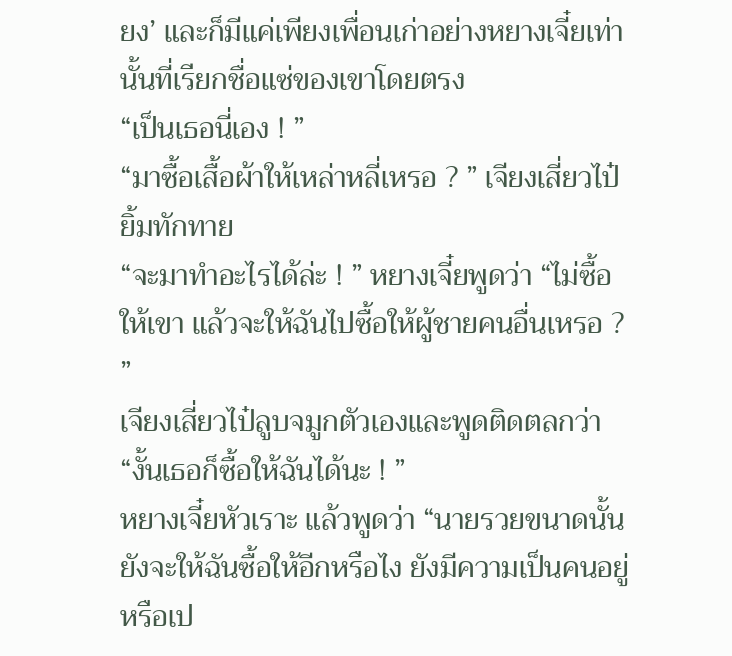ยง’ และก็มีแค่เพียงเพื่อนเก่าอย่างหยางเจี๋ยเท่านั้นที่เรียกชื่อแซ่ของเขาโดยตรง
“เป็นเธอนี่เอง ! ”
“มาซื้อเสื้อผ้าให้เหล่าหลี่เหรอ ? ” เจียงเสี่ยวไป๋ยิ้มทักทาย
“จะมาทำอะไรได้ล่ะ ! ” หยางเจี๋ยพูดว่า “ไม่ซื้อให้เขา แล้วจะให้ฉันไปซื้อให้ผู้ชายคนอื่นเหรอ ? ”
เจียงเสี่ยวไป๋ลูบจมูกตัวเองและพูดติดตลกว่า “งั้นเธอก็ซื้อให้ฉันได้นะ ! ”
หยางเจี๋ยหัวเราะ แล้วพูดว่า “นายรวยขนาดนั้น ยังจะให้ฉันซื้อให้อีกหรือไง ยังมีความเป็นคนอยู่หรือเป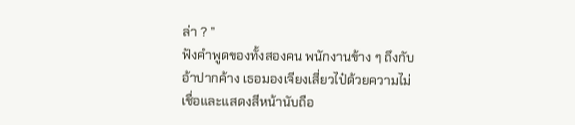ล่า ? ”
ฟังคำพูดของทั้งสองคน พนักงานข้าง ๆ ถึงกับอ้าปากค้าง เธอมองเจียงเสี่ยวไป๋ด้วยความไม่เชื่อและแสดงสีหน้านับถือ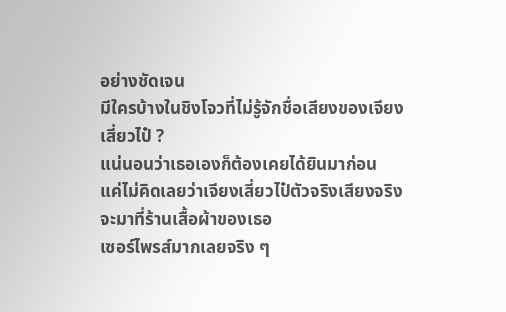อย่างชัดเจน
มีใครบ้างในชิงโจวที่ไม่รู้จักชื่อเสียงของเจียงเสี่ยวไป๋ ?
แน่นอนว่าเธอเองก็ต้องเคยได้ยินมาก่อน
แค่ไม่คิดเลยว่าเจียงเสี่ยวไป๋ตัวจริงเสียงจริงจะมาที่ร้านเสื้อผ้าของเธอ
เซอร์ไพรส์มากเลยจริง ๆ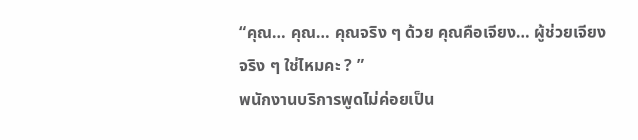“คุณ… คุณ… คุณจริง ๆ ด้วย คุณคือเจียง… ผู้ช่วยเจียงจริง ๆ ใช่ไหมคะ ? ”
พนักงานบริการพูดไม่ค่อยเป็น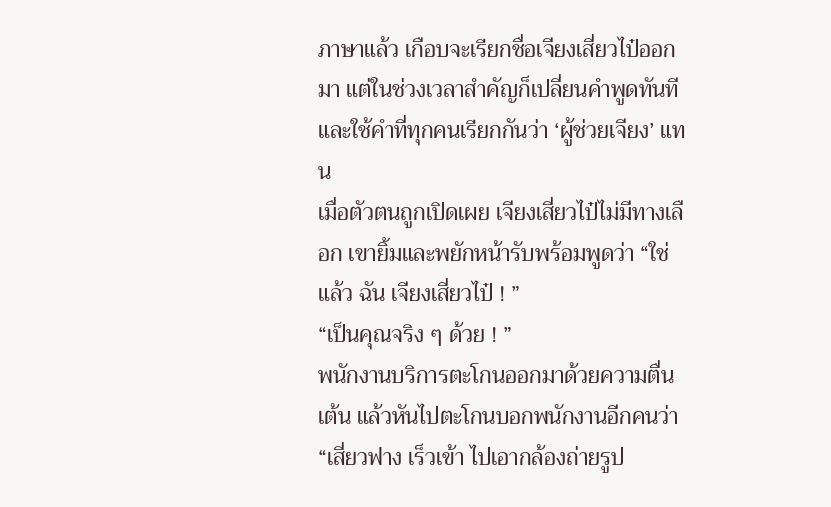ภาษาแล้ว เกือบจะเรียกชื่อเจียงเสี่ยวไป๋ออกมา แต่ในช่วงเวลาสำคัญก็เปลี่ยนคำพูดทันที และใช้คำที่ทุกคนเรียกกันว่า ‘ผู้ช่วยเจียง’ แทน
เมื่อตัวตนถูกเปิดเผย เจียงเสี่ยวไป๋ไม่มีทางเลือก เขายิ้มและพยักหน้ารับพร้อมพูดว่า “ใช่แล้ว ฉัน เจียงเสี่ยวไป๋ ! ”
“เป็นคุณจริง ๆ ด้วย ! ”
พนักงานบริการตะโกนออกมาด้วยความตื่นเต้น แล้วหันไปตะโกนบอกพนักงานอีกคนว่า “เสี่ยวฟาง เร็วเข้า ไปเอากล้องถ่ายรูป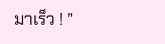มาเร็ว ! ”